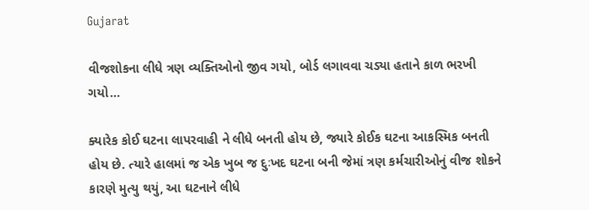Gujarat

વીજશોકના લીધે ત્રણ વ્યક્તિઓનો જીવ ગયો, બોર્ડ લગાવવા ચડ્યા હતાને કાળ ભરખી ગયો…

ક્યારેક કોઈ ઘટના લાપરવાહી ને લીધે બનતી હોય છે, જ્યારે કોઈક ઘટના આકસ્મિક બનતી હોય છે. ત્યારે હાલમાં જ એક ખુબ જ દુઃખદ ઘટના બની જેમાં ત્રણ કર્મચારીઓનું વીજ શોકને કારણે મુત્યુ થયું, આ ઘટનાને લીધે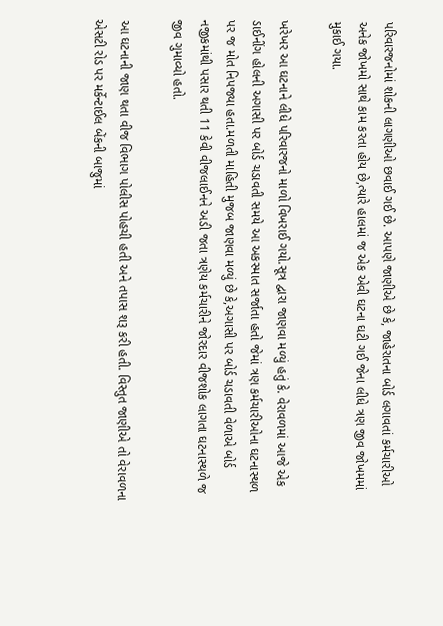પરિવારજનોમાં શોકની લાગણીઓ છવાઈ ગઈ છે. આપણે જાણીએ છે કે, જાહેરાતના બોર્ડ લગાવતાં કર્મચારીઓ અનેક જોખમો સાથે કામ કરતા હોય છે,ત્યારે હાલમાં જ એક એવી ઘટના ઘટી ગઈ જેના લીધે ત્રણ જીવ જોખમમાં મુકાઈ ગયા.

ખરેખર આ ઘટનાને લીધે પરિવારજનો માળો વિખરાઈ ગયો.સૂત્ર દ્વારા જાણવા મળ્યું હતું કે. વેરાવળમાં આજે એક ડાઈનીંગ હોલની અગાસી પર બોર્ડ ચડાવતી સમયે આ અકસ્માત સર્જાતા હતો જેમાં ત્રણ કર્મચારીઓના ઘટનાસ્થળ પર જ મોત નિપજ્યા હતા.મળતી માહિતી મુજબ જાણવા મળ્યું છે કે,અગાસી પર બોર્ડ ચડાવતી વેળાએ બોર્ડ નજીકમાંથી પસાર થતી 11 કેવી વીજલાઈનને અડી જતા ત્રણેય કર્મચારીને જોરદાર વીજશોક લાગતા ઘટનાસ્થળે જ જીવ ગુમાવ્યો હતો.

આ ઘટનાની જાણ થતા વીજ વિભાગ પોલીસ પોહચી હતી અને તપાસ શરૂ કરી હતી. વિસ્તુત જાણીએ તો વેરાવળના એસટી રોડ પર મર્કેન્ટાઈલ બેંકની બાજુમાં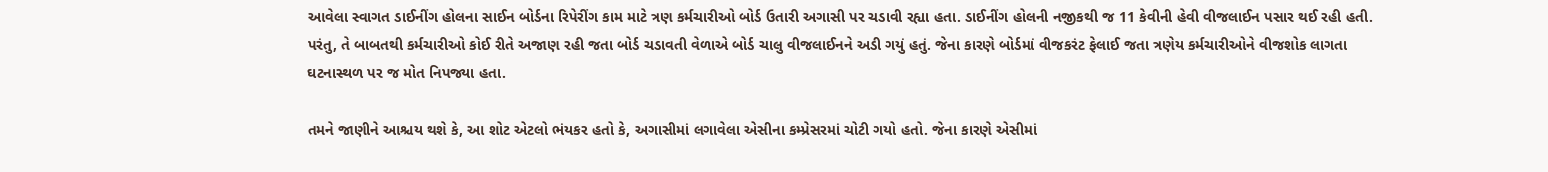આવેલા સ્વાગત ડાઈનીંગ હોલના સાઈન બોર્ડના રિપેરીંગ કામ માટે ત્રણ કર્મચારીઓ બોર્ડ ઉતારી અગાસી પર ચડાવી રહ્યા હતા. ડાઈનીંગ હોલની નજીકથી જ 11 કેવીની હેવી વીજલાઈન પસાર થઈ રહી હતી. પરંતુ, તે બાબતથી કર્મચારીઓ કોઈ રીતે અજાણ રહી જતા બોર્ડ ચડાવતી વેળાએ બોર્ડ ચાલુ વીજલાઈનને અડી ગયું હતું. જેના કારણે બોર્ડમાં વીજકરંટ ફેલાઈ જતા ત્રણેય કર્મચારીઓને વીજશોક લાગતા ઘટનાસ્થળ પર જ મોત નિપજ્યા હતા.

તમને જાણીને આશ્ચય થશે કે, આ શોટ એટલો ભંયકર હતો કે, અગાસીમાં લગાવેલા એસીના કમ્પ્રેસરમાં ચોટી ગયો હતો. જેના કારણે એસીમાં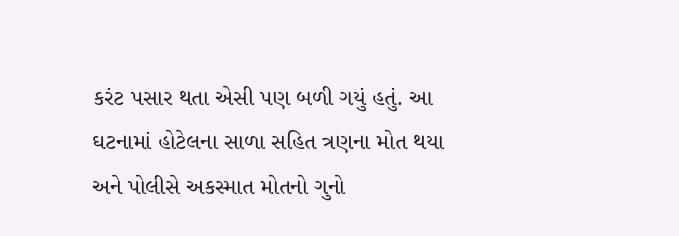કરંટ પસાર થતા એસી પણ બળી ગયું હતું. આ ઘટનામાં હોટેલના સાળા સહિત ત્રણના મોત થયા અને પોલીસે અકસ્માત મોતનો ગુનો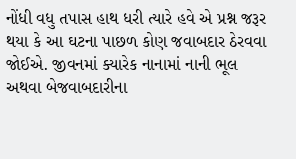નોંધી વધુ તપાસ હાથ ધરી ત્યારે હવે એ પ્રશ્ન જરૂર થયા કે આ ઘટના પાછળ કોણ જવાબદાર ઠેરવવા જોઈએ. જીવનમાં ક્યારેક નાનામાં નાની ભૂલ અથવા બેજવાબદારીના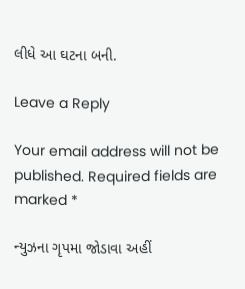લીધે આ ઘટના બની.

Leave a Reply

Your email address will not be published. Required fields are marked *

ન્યુઝના ગૃપમા જોડાવા અહીં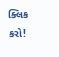ક્લિક કરો!